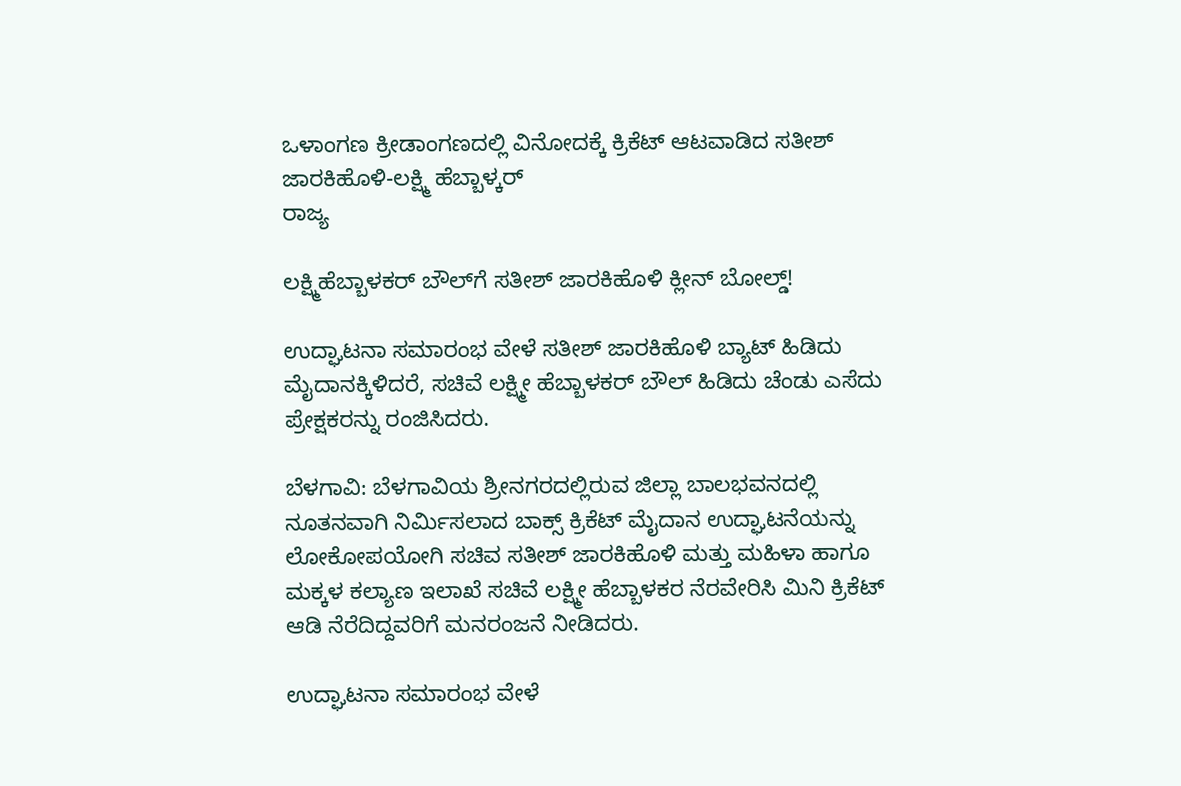ಒಳಾಂಗಣ ಕ್ರೀಡಾಂಗಣದಲ್ಲಿ ವಿನೋದಕ್ಕೆ ಕ್ರಿಕೆಟ್ ಆಟವಾಡಿದ ಸತೀಶ್ ಜಾರಕಿಹೊಳಿ-ಲಕ್ಷ್ಮಿ ಹೆಬ್ಬಾಳ್ಕರ್
ರಾಜ್ಯ

ಲಕ್ಷ್ಮಿಹೆಬ್ಬಾಳಕರ್ ಬೌಲ್‌ಗೆ ಸತೀಶ್ ಜಾರಕಿಹೊಳಿ ಕ್ಲೀನ್ ಬೋಲ್ಡ್!

ಉದ್ಘಾಟನಾ ಸಮಾರಂಭ ವೇಳೆ ಸತೀಶ್ ಜಾರಕಿಹೊಳಿ ಬ್ಯಾಟ್ ಹಿಡಿದು ಮೈದಾನಕ್ಕಿಳಿದರೆ, ಸಚಿವೆ ಲಕ್ಷ್ಮೀ ಹೆಬ್ಬಾಳಕರ್ ಬೌಲ್ ಹಿಡಿದು ಚೆಂಡು ಎಸೆದು ಪ್ರೇಕ್ಷಕರನ್ನು ರಂಜಿಸಿದರು.

ಬೆಳಗಾವಿ: ಬೆಳಗಾವಿಯ ಶ್ರೀನಗರದಲ್ಲಿರುವ ಜಿಲ್ಲಾ ಬಾಲಭವನದಲ್ಲಿ ನೂತನವಾಗಿ ನಿರ್ಮಿಸಲಾದ ಬಾಕ್ಸ್ ಕ್ರಿಕೆಟ್ ಮೈದಾನ ಉದ್ಘಾಟನೆಯನ್ನು ಲೋಕೋಪಯೋಗಿ ಸಚಿವ ಸತೀಶ್ ಜಾರಕಿಹೊಳಿ ಮತ್ತು ಮಹಿಳಾ ಹಾಗೂ ಮಕ್ಕಳ ಕಲ್ಯಾಣ ಇಲಾಖೆ ಸಚಿವೆ ಲಕ್ಷ್ಮೀ ಹೆಬ್ಬಾಳಕರ ನೆರವೇರಿಸಿ ಮಿನಿ ಕ್ರಿಕೆಟ್ ಆಡಿ ನೆರೆದಿದ್ದವರಿಗೆ ಮನರಂಜನೆ ನೀಡಿದರು.

ಉದ್ಘಾಟನಾ ಸಮಾರಂಭ ವೇಳೆ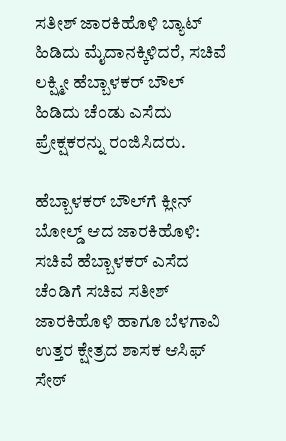ಸತೀಶ್ ಜಾರಕಿಹೊಳಿ ಬ್ಯಾಟ್ ಹಿಡಿದು ಮೈದಾನಕ್ಕಿಳಿದರೆ, ಸಚಿವೆ ಲಕ್ಷ್ಮೀ ಹೆಬ್ಬಾಳಕರ್ ಬೌಲ್ ಹಿಡಿದು ಚೆಂಡು ಎಸೆದು ಪ್ರೇಕ್ಷಕರನ್ನು ರಂಜಿಸಿದರು.

ಹೆಬ್ಬಾಳಕರ್ ಬೌಲ್‌ಗೆ ಕ್ಲೀನ್ ಬೋಲ್ಡ್ ಆದ ಜಾರಕಿಹೊಳಿ: ಸಚಿವೆ ಹೆಬ್ಬಾಳಕರ್ ಎಸೆದ ಚೆಂಡಿಗೆ ಸಚಿವ ಸತೀಶ್ ಜಾರಕಿಹೊಳಿ ಹಾಗೂ ಬೆಳಗಾವಿ ಉತ್ತರ ಕ್ಷೇತ್ರದ ಶಾಸಕ ಆಸಿಫ್ ಸೇಠ್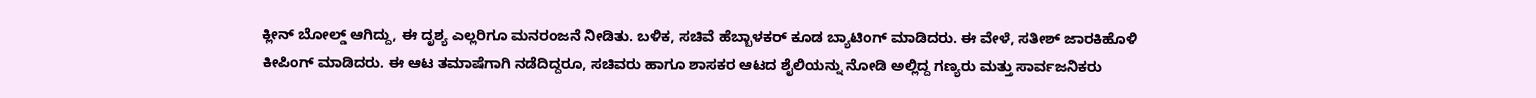ಕ್ಲೀನ್ ಬೋಲ್ಡ್ ಆಗಿದ್ದು, ಈ ದೃಶ್ಯ ಎಲ್ಲರಿಗೂ ಮನರಂಜನೆ ನೀಡಿತು. ಬಳಿಕ, ಸಚಿವೆ ಹೆಬ್ಬಾಳಕರ್‌ ಕೂಡ ಬ್ಯಾಟಿಂಗ್‌ ಮಾಡಿದರು. ಈ ವೇಳೆ, ಸತೀಶ್‌ ಜಾರಕಿಹೊಳಿ ಕೀಪಿಂಗ್‌ ಮಾಡಿದರು. ಈ ಆಟ ತಮಾಷೆಗಾಗಿ ನಡೆದಿದ್ದರೂ, ಸಚಿವರು ಹಾಗೂ ಶಾಸಕರ ಆಟದ ಶೈಲಿಯನ್ನು ನೋಡಿ ಅಲ್ಲಿದ್ದ ಗಣ್ಯರು ಮತ್ತು ಸಾರ್ವಜನಿಕರು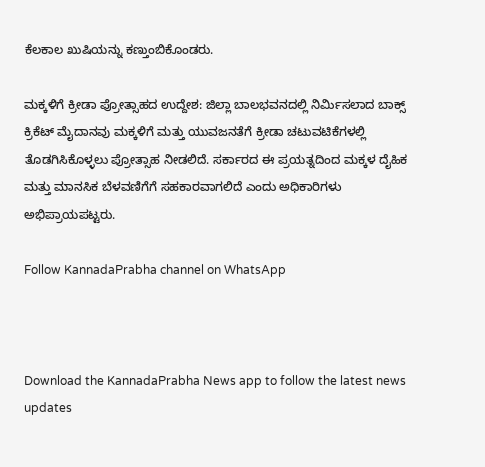ಕೆಲಕಾಲ ಖುಷಿಯನ್ನು ಕಣ್ತುಂಬಿಕೊಂಡರು.

ಮಕ್ಕಳಿಗೆ ಕ್ರೀಡಾ ಪ್ರೋತ್ಸಾಹದ ಉದ್ದೇಶ: ಜಿಲ್ಲಾ ಬಾಲಭವನದಲ್ಲಿ ನಿರ್ಮಿಸಲಾದ ಬಾಕ್ಸ್ ಕ್ರಿಕೆಟ್ ಮೈದಾನವು ಮಕ್ಕಳಿಗೆ ಮತ್ತು ಯುವಜನತೆಗೆ ಕ್ರೀಡಾ ಚಟುವಟಿಕೆಗಳಲ್ಲಿ ತೊಡಗಿಸಿಕೊಳ್ಳಲು ಪ್ರೋತ್ಸಾಹ ನೀಡಲಿದೆ. ಸರ್ಕಾರದ ಈ ಪ್ರಯತ್ನದಿಂದ ಮಕ್ಕಳ ದೈಹಿಕ ಮತ್ತು ಮಾನಸಿಕ ಬೆಳವಣಿಗೆಗೆ ಸಹಕಾರವಾಗಲಿದೆ ಎಂದು ಅಧಿಕಾರಿಗಳು ಅಭಿಪ್ರಾಯಪಟ್ಟರು.

Follow KannadaPrabha channel on WhatsApp



Download the KannadaPrabha News app to follow the latest news updates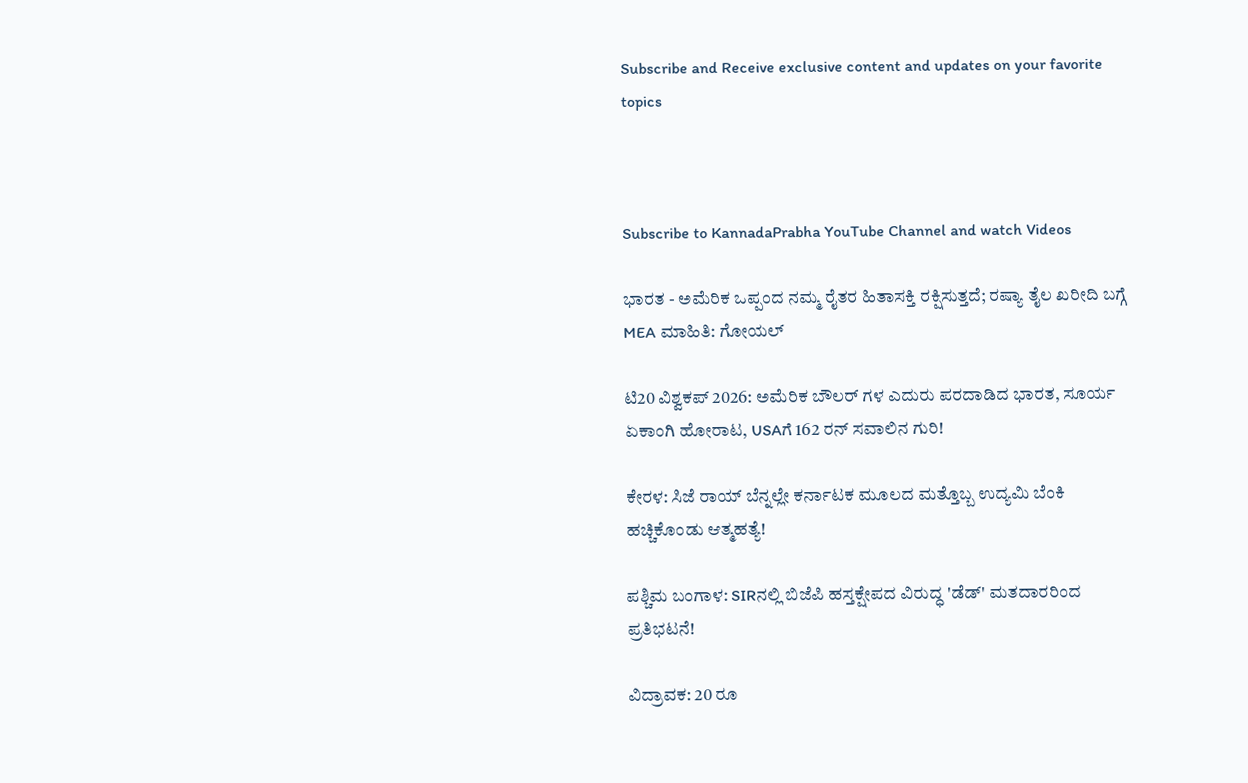Subscribe and Receive exclusive content and updates on your favorite topics



Subscribe to KannadaPrabha YouTube Channel and watch Videos

ಭಾರತ - ಅಮೆರಿಕ ಒಪ್ಪಂದ ನಮ್ಮ ರೈತರ ಹಿತಾಸಕ್ತಿ ರಕ್ಷಿಸುತ್ತದೆ; ರಷ್ಯಾ ತೈಲ ಖರೀದಿ ಬಗ್ಗೆ MEA ಮಾಹಿತಿ: ಗೋಯಲ್

ಟಿ20 ವಿಶ್ವಕಪ್ 2026: ಅಮೆರಿಕ ಬೌಲರ್ ಗಳ ಎದುರು ಪರದಾಡಿದ ಭಾರತ, ಸೂರ್ಯ ಏಕಾಂಗಿ ಹೋರಾಟ, USAಗೆ 162 ರನ್ ಸವಾಲಿನ ಗುರಿ!

ಕೇರಳ: ಸಿಜೆ ರಾಯ್ ಬೆನ್ನಲ್ಲೇ ಕರ್ನಾಟಕ ಮೂಲದ ಮತ್ತೊಬ್ಬ ಉದ್ಯಮಿ ಬೆಂಕಿ ಹಚ್ಚಿಕೊಂಡು ಆತ್ಮಹತ್ಯೆ!

ಪಶ್ಚಿಮ ಬಂಗಾಳ: SIRನಲ್ಲಿ ಬಿಜೆಪಿ ಹಸ್ತಕ್ಷೇಪದ ವಿರುದ್ಧ 'ಡೆಡ್' ಮತದಾರರಿಂದ ಪ್ರತಿಭಟನೆ!

ವಿದ್ರಾವಕ: 20 ರೂ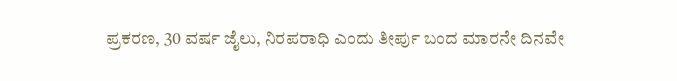ಪ್ರಕರಣ, 30 ವರ್ಷ ಜೈಲು, ನಿರಪರಾಧಿ ಎಂದು ತೀರ್ಪು ಬಂದ ಮಾರನೇ ದಿನವೇ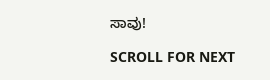ಸಾವು!

SCROLL FOR NEXT